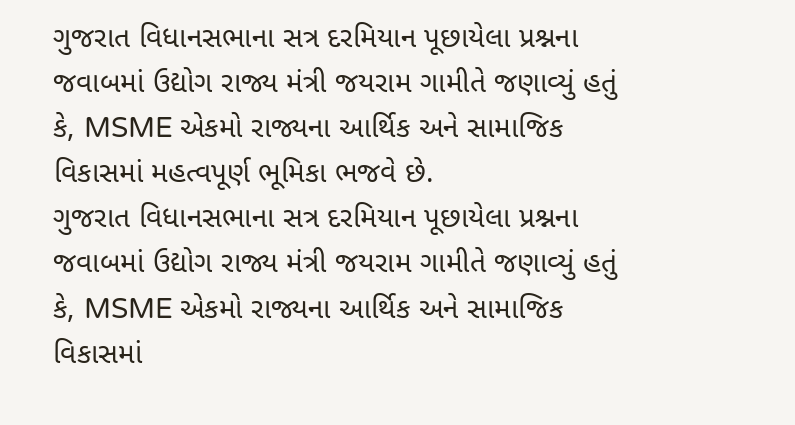ગુજરાત વિધાનસભાના સત્ર દરમિયાન પૂછાયેલા પ્રશ્નના જવાબમાં ઉદ્યોગ રાજ્ય મંત્રી જયરામ ગામીતે જણાવ્યું હતું કે, MSME એકમો રાજ્યના આર્થિક અને સામાજિક વિકાસમાં મહત્વપૂર્ણ ભૂમિકા ભજવે છે.
ગુજરાત વિધાનસભાના સત્ર દરમિયાન પૂછાયેલા પ્રશ્નના જવાબમાં ઉદ્યોગ રાજ્ય મંત્રી જયરામ ગામીતે જણાવ્યું હતું કે, MSME એકમો રાજ્યના આર્થિક અને સામાજિક વિકાસમાં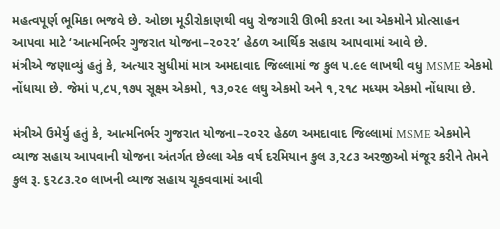મહત્વપૂર્ણ ભૂમિકા ભજવે છે. ઓછા મૂડીરોકાણથી વધુ રોજગારી ઊભી કરતા આ એકમોને પ્રોત્સાહન આપવા માટે ‘આત્મનિર્ભર ગુજરાત યોજના–૨૦૨૨’ હેઠળ આર્થિક સહાય આપવામાં આવે છે.
મંત્રીએ જણાવ્યું હતું કે, અત્યાર સુધીમાં માત્ર અમદાવાદ જિલ્લામાં જ કુલ ૫.૯૯ લાખથી વધુ MSME એકમો નોંધાયા છે. જેમાં ૫,૮૫,૧૭૫ સૂક્ષ્મ એકમો, ૧૩,૦૨૯ લઘુ એકમો અને ૧,૨૧૮ મધ્યમ એકમો નોંધાયા છે.

મંત્રીએ ઉમેર્યુ હતું કે, આત્મનિર્ભર ગુજરાત યોજના–૨૦૨૨ હેઠળ અમદાવાદ જિલ્લામાં MSME એકમોને વ્યાજ સહાય આપવાની યોજના અંતર્ગત છેલ્લા એક વર્ષ દરમિયાન કુલ ૩,૨૮૩ અરજીઓ મંજૂર કરીને તેમને કુલ રૂ. ૬૨૮૩.૨૦ લાખની વ્યાજ સહાય ચૂકવવામાં આવી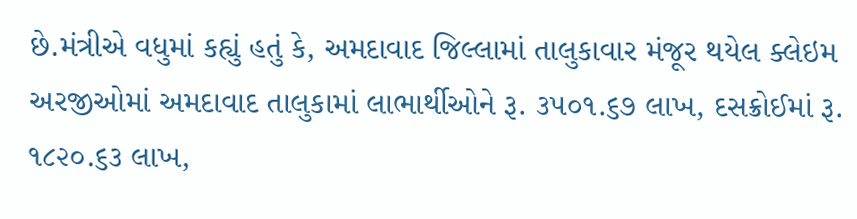છે.મંત્રીએ વધુમાં કહ્યું હતું કે, અમદાવાદ જિલ્લામાં તાલુકાવાર મંજૂર થયેલ ક્લેઇમ અરજીઓમાં અમદાવાદ તાલુકામાં લાભાર્થીઓને રૂ. ૩૫૦૧.૬૭ લાખ, દસક્રોઈમાં રૂ. ૧૮૨૦.૬૩ લાખ,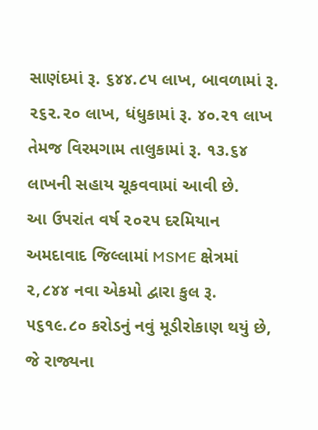સાણંદમાં રૂ. ૬૪૪.૮૫ લાખ, બાવળામાં રૂ. ૨૬૨.૨૦ લાખ, ધંધુકામાં રૂ. ૪૦.૨૧ લાખ તેમજ વિરમગામ તાલુકામાં રૂ. ૧૩.૬૪ લાખની સહાય ચૂકવવામાં આવી છે.
આ ઉપરાંત વર્ષ ૨૦૨૫ દરમિયાન અમદાવાદ જિલ્લામાં MSME ક્ષેત્રમાં ૨,૮૪૪ નવા એકમો દ્વારા કુલ રૂ. ૫૬૧૯.૮૦ કરોડનું નવું મૂડીરોકાણ થયું છે, જે રાજ્યના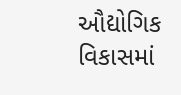ઔદ્યોગિક વિકાસમાં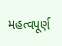મહત્વપૂર્ણ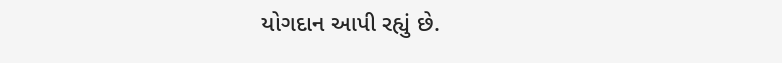યોગદાન આપી રહ્યું છે.